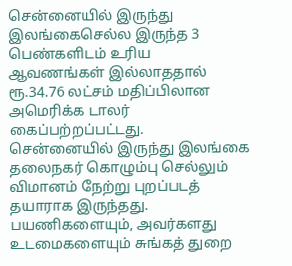சென்னையில் இருந்து இலங்கைசெல்ல இருந்த 3 பெண்களிடம் உரிய ஆவணங்கள் இல்லாததால் ரூ.34.76 லட்சம் மதிப்பிலான அமெரிக்க டாலர் கைப்பற்றப்பட்டது.
சென்னையில் இருந்து இலங்கை தலைநகர் கொழும்பு செல்லும் விமானம் நேற்று புறப்படத் தயாராக இருந்தது. பயணிகளையும், அவர்களது உடமைகளையும் சுங்கத் துறை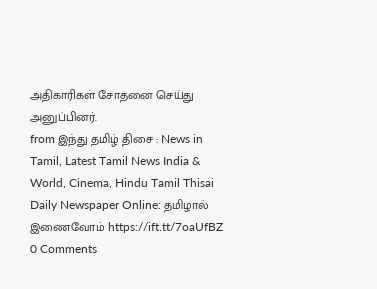அதிகாரிகள் சோதனை செய்து அனுப்பினர்.
from இந்து தமிழ் திசை : News in Tamil, Latest Tamil News India & World, Cinema, Hindu Tamil Thisai Daily Newspaper Online: தமிழால் இணைவோம் https://ift.tt/7oaUfBZ
0 Comments